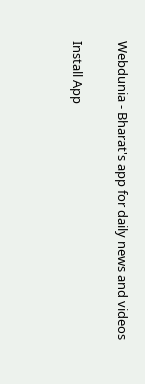Webdunia - Bharat's app for daily news and videos

Install App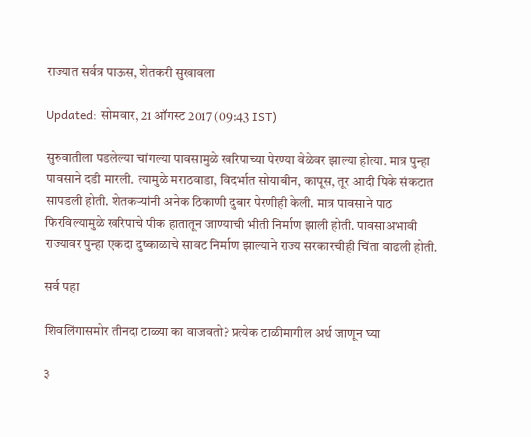राज्यात सर्वत्र पाऊस, शेतकरी सुखावला

Updated: सोमवार, 21 ऑगस्ट 2017 (09:43 IST)

सुरुवातीला पडलेल्या चांगल्या पावसामुळे खरिपाच्या पेरण्या वेळेवर झाल्या होत्या. मात्र पुन्हा पावसाने दडी मारली. त्यामुळे मराठवाडा, विदर्भात सोयाबीन, कापूस, तूर आदी पिके संकटात सापडली होती. शेतकर्‍यांनी अनेक ठिकाणी दुबार पेरणीही केली. मात्र पावसाने पाठ फिरविल्यामुळे खरिपाचे पीक हातातून जाण्याची भीती निर्माण झाली होती. पावसाअभावी राज्यावर पुन्हा एकदा दुष्काळाचे सावट निर्माण झाल्याने राज्य सरकारचीही चिंता वाढली होती.

सर्व पहा

शिवलिंगासमोर तीनदा टाळ्या का वाजवतो? प्रत्येक टाळीमागील अर्थ जाणून घ्या

३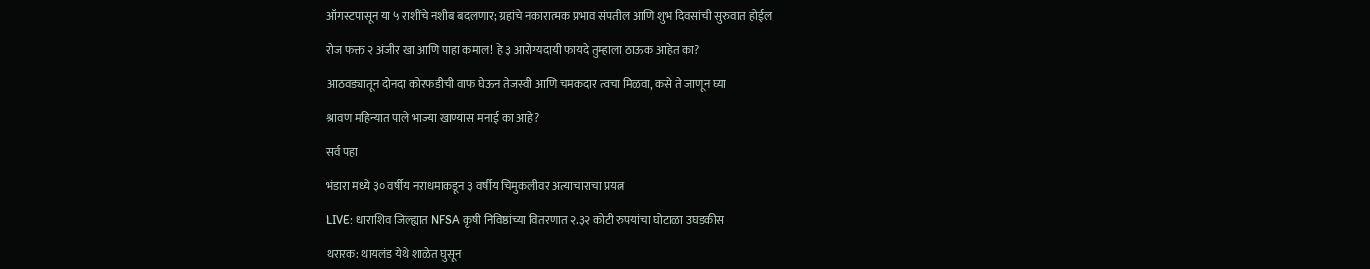ऑगस्टपासून या ५ राशींचे नशीब बदलणार; ग्रहांचे नकारात्मक प्रभाव संपतील आणि शुभ दिवसांची सुरुवात होईल

रोज फक्त २ अंजीर खा आणि पाहा कमाल! हे ३ आरोग्यदायी फायदे तुम्हाला ठाऊक आहेत का?

आठवड्यातून दोनदा कोरफडीची वाफ घेऊन तेजस्वी आणि चमकदार त्वचा मिळवा, कसे ते जाणून घ्या

श्रावण महिन्यात पाले भाज्या खाण्यास मनाई का आहे?

सर्व पहा

भंडारा मध्ये ३० वर्षीय नराधमाकडून ३ वर्षीय चिमुकलीवर अत्याचाराचा प्रयत्न

LIVE: धाराशिव जिल्ह्यात NFSA कृषी निविष्ठांच्या वितरणात २.३२ कोटी रुपयांचा घोटाळा उघडकीस

थरारक: थायलंड येथे शाळेत घुसून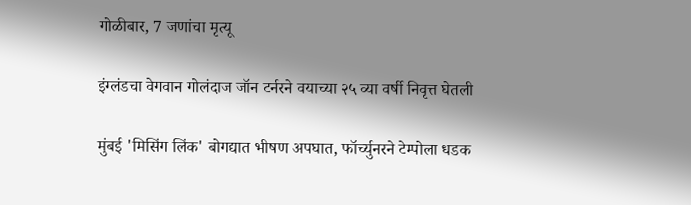गोळीबार, 7 जणांचा मृत्यू

इंग्लंडचा वेगवान गोलंदाज जॉन टर्नरने वयाच्या २५ व्या वर्षी निवृत्त घेतली

मुंबई 'मिसिंग लिंक' बोगद्यात भीषण अपघात, फॉर्च्युनरने टेम्पोला धडक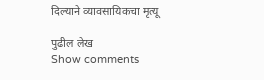दिल्याने व्यावसायिकचा मृत्यू

पुढील लेख
Show comments